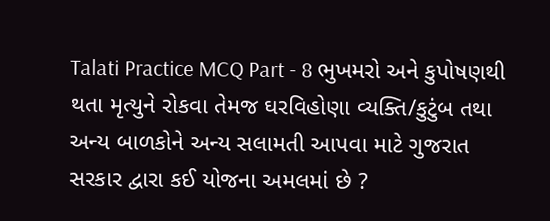Talati Practice MCQ Part - 8 ભુખમરો અને કુપોષણથી થતા મૃત્યુને રોકવા તેમજ ઘરવિહોણા વ્યક્તિ/કુટુંબ તથા અન્ય બાળકોને અન્ય સલામતી આપવા માટે ગુજરાત સરકાર દ્વારા કઈ યોજના અમલમાં છે ?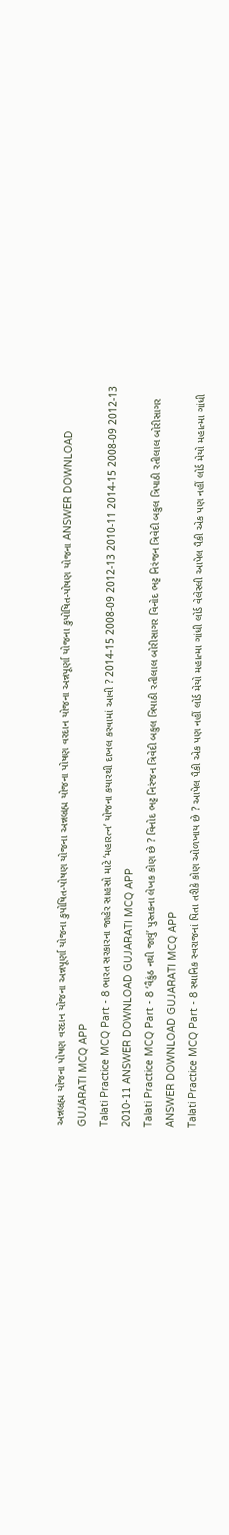અન્નબ્રહ્મ યોજના પોષણ વરદાન યોજના અન્નપૂર્ણા યોજના કુપોષિત-પોષણ યોજના અન્નબ્રહ્મ યોજના પોષણ વરદાન યોજના અન્નપૂર્ણા યોજના કુપોષિત-પોષણ યોજના ANSWER DOWNLOAD GUJARATI MCQ APP
Talati Practice MCQ Part - 8 ભારત સરકારના જાહેર સાહસો માટે ‘મહારત્ન’ યોજના કયારથી દાખલ કરવામાં આવી ? 2014-15 2008-09 2012-13 2010-11 2014-15 2008-09 2012-13 2010-11 ANSWER DOWNLOAD GUJARATI MCQ APP
Talati Practice MCQ Part - 8 ‘વૈકુંઠ નથી જાવું’ પુસ્તકના લેખક કોણ છે ? વિનોદ ભટ્ટ નિરંજન ત્રિવેદી બકુલ ત્રિપાઠી રતીલાલ બોરીસાગર વિનોદ ભટ્ટ નિરંજન ત્રિવેદી બકુલ ત્રિપાઠી રતીલાલ બોરીસાગર ANSWER DOWNLOAD GUJARATI MCQ APP
Talati Practice MCQ Part - 8 સ્થાનિક સ્વરાજનાં પિતા તરીકે કોણ ઓળખાય છે ? આપેલ પૈકી એક પણ નહીં લોર્ડ મેયો મહાત્મા ગાંધી લોર્ડ વેલેસ્લી આપેલ પૈકી એક પણ નહીં લોર્ડ મેયો મહાત્મા ગાંધી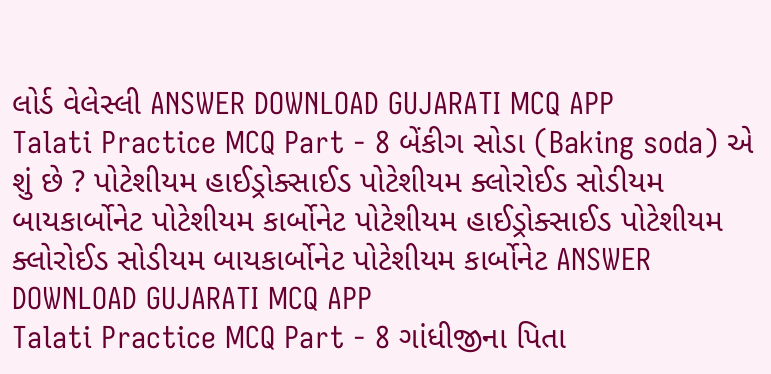લોર્ડ વેલેસ્લી ANSWER DOWNLOAD GUJARATI MCQ APP
Talati Practice MCQ Part - 8 બેંકીગ સોડા (Baking soda) એ શું છે ? પોટેશીયમ હાઈડ્રોક્સાઈડ પોટેશીયમ ક્લોરોઈડ સોડીયમ બાયકાર્બોનેટ પોટેશીયમ કાર્બોનેટ પોટેશીયમ હાઈડ્રોક્સાઈડ પોટેશીયમ ક્લોરોઈડ સોડીયમ બાયકાર્બોનેટ પોટેશીયમ કાર્બોનેટ ANSWER DOWNLOAD GUJARATI MCQ APP
Talati Practice MCQ Part - 8 ગાંધીજીના પિતા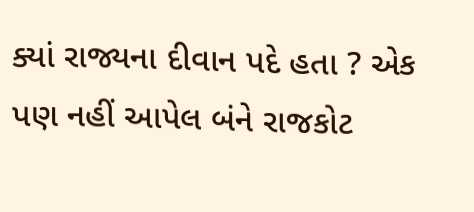ક્યાં રાજ્યના દીવાન પદે હતા ? એક પણ નહીં આપેલ બંને રાજકોટ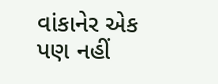વાંકાનેર એક પણ નહીં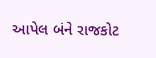આપેલ બંને રાજકોટ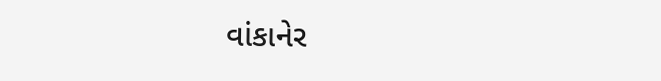વાંકાનેર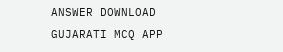ANSWER DOWNLOAD GUJARATI MCQ APP